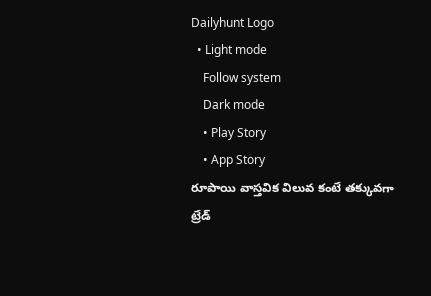Dailyhunt Logo
  • Light mode
    Follow system
    Dark mode
    • Play Story
    • App Story
రూపాయి వాస్తవిక విలువ కంటే తక్కువగా ట్రేడ్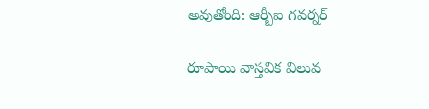అవుతోంది: ఆర్బీఐ గవర్నర్

రూపాయి వాస్తవిక విలువ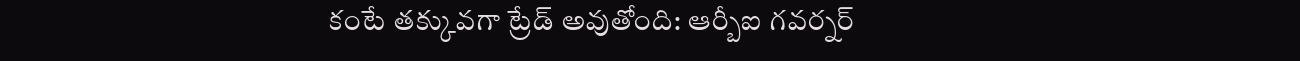కంటే తక్కువగా ట్రేడ్ అవుతోంది: ఆర్బీఐ గవర్నర్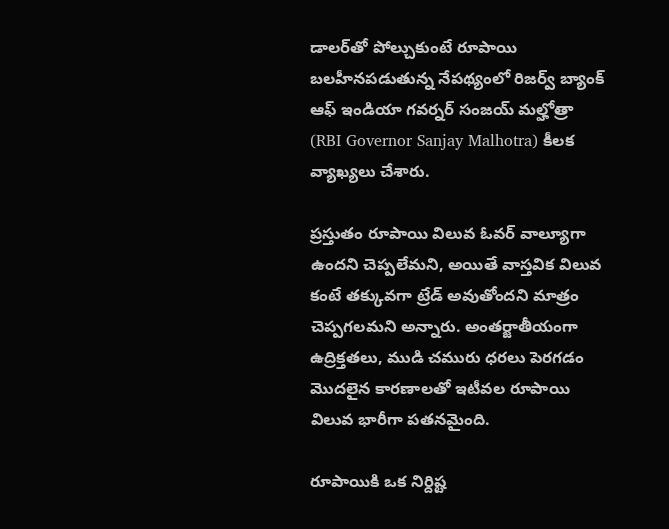డాలర్‌తో పోల్చుకుంటే రూపాయి బలహీనపడుతున్న నేపథ్యంలో రిజర్వ్ బ్యాంక్ ఆఫ్ ఇండియా గవర్నర్ సంజయ్ మల్హోత్రా (RBI Governor Sanjay Malhotra) కీలక వ్యాఖ్యలు చేశారు.

ప్రస్తుతం రూపాయి విలువ ఓవర్ వాల్యూగా ఉందని చెప్పలేమని, అయితే వాస్తవిక విలువ కంటే తక్కువగా ట్రేడ్ అవుతోందని మాత్రం చెప్పగలమని అన్నారు. అంతర్జాతీయంగా ఉద్రిక్తతలు, ముడి చమురు ధరలు పెరగడం మొదలైన కారణాలతో ఇటీవల రూపాయి విలువ భారీగా పతనమైంది.

రూపాయికి ఒక నిర్దిష్ట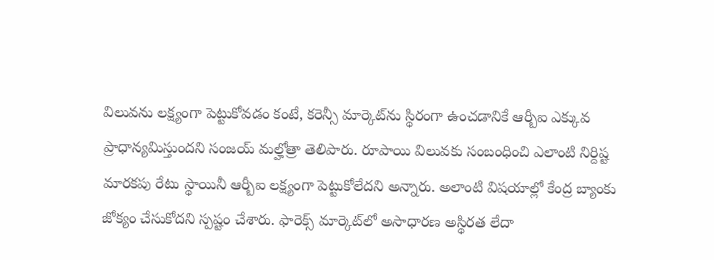విలువను లక్ష్యంగా పెట్టుకోవడం కంటే, కరెన్సీ మార్కెట్‌ను స్థిరంగా ఉంచడానికే ఆర్బీఐ ఎక్కువ ప్రాధాన్యమిస్తుందని సంజయ్ మల్హోత్రా తెలిపారు. రూపాయి విలువకు సంబంధించి ఎలాంటి నిర్దిష్ట మారకపు రేటు స్థాయినీ ఆర్బీఐ లక్ష్యంగా పెట్టుకోలేదని అన్నారు. అలాంటి విషయాల్లో కేంద్ర బ్యాంకు జోక్యం చేసుకోదని స్పష్టం చేశారు. ఫారెక్స్ మార్కెట్‌లో అసాధారణ అస్థిరత లేదా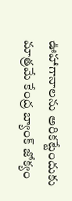ఊహాగానాలను అరికట్టేందుకు మాత్రమే కేంద్ర బ్యాంక్ జోక్యం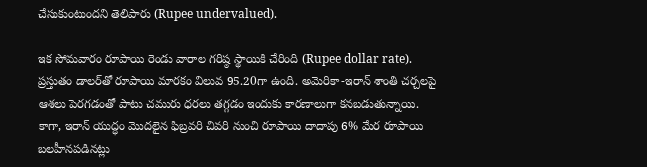చేసుకుంటుందని తెలిపారు (Rupee undervalued).

ఇక సోమవారం రూపాయి రెండు వారాల గరిష్ఠ స్థాయికి చేరింది (Rupee dollar rate). ప్రస్తుతం డాలర్‌తో రూపాయి మారకం విలువ 95.20గా ఉంది. అమెరికా-ఇరాన్ శాంతి చర్చలపై ఆశలు పెరగడంతో పాటు చమురు ధరలు తగ్గడం ఇందుకు కారణాలుగా కనబడుతున్నాయి. కాగా, ఇరాన్ యుద్ధం మొదలైన ఫిబ్రవరి చివరి నుంచి రూపాయి దాదాపు 6% మేర రూపాయి బలహీనపడినట్లు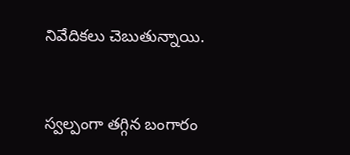నివేదికలు చెబుతున్నాయి.


స్వల్పంగా తగ్గిన బంగారం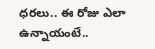ధరలు.. ఈ రోజు ఎలా ఉన్నాయంటే..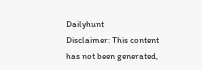Dailyhunt
Disclaimer: This content has not been generated,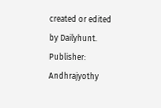created or edited by Dailyhunt. Publisher: Andhrajyothy